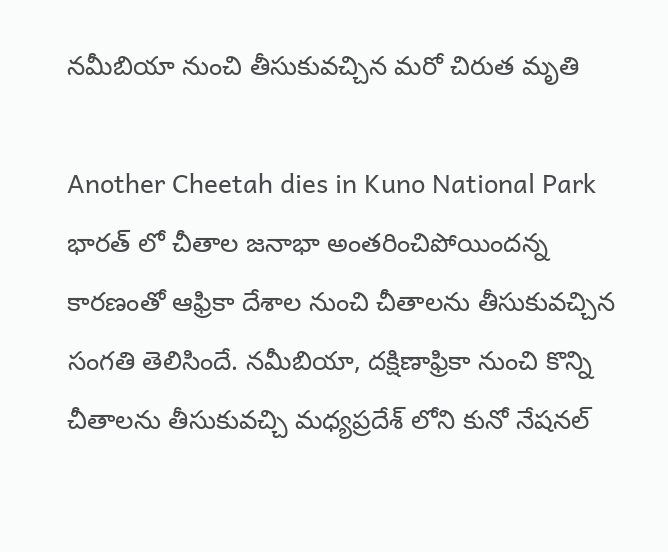నమీబియా నుంచి తీసుకువచ్చిన మరో చిరుత మృతి

Another Cheetah dies in Kuno National Park
భారత్ లో చీతాల జనాభా అంతరించిపోయిందన్న కారణంతో ఆఫ్రికా దేశాల నుంచి చీతాలను తీసుకువచ్చిన సంగతి తెలిసిందే. నమీబియా, దక్షిణాఫ్రికా నుంచి కొన్ని చీతాలను తీసుకువచ్చి మధ్యప్రదేశ్ లోని కునో నేషనల్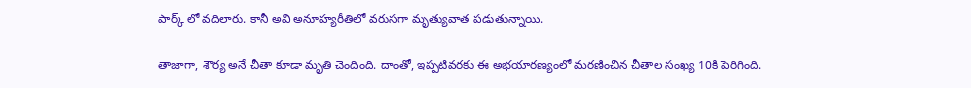పార్క్ లో వదిలారు. కానీ అవి అనూహ్యరీతిలో వరుసగా మృత్యువాత పడుతున్నాయి.

తాజాగా, శౌర్య అనే చీతా కూడా మృతి చెందింది. దాంతో, ఇప్పటివరకు ఈ అభయారణ్యంలో మరణించిన చీతాల సంఖ్య 10కి పెరిగింది.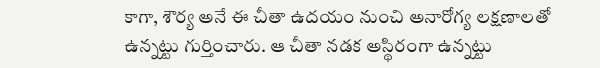కాగా, శౌర్య అనే ఈ చీతా ఉదయం నుంచి అనారోగ్య లక్షణాలతో ఉన్నట్టు గుర్తించారు. ఆ చీతా నడక అస్థిరంగా ఉన్నట్టు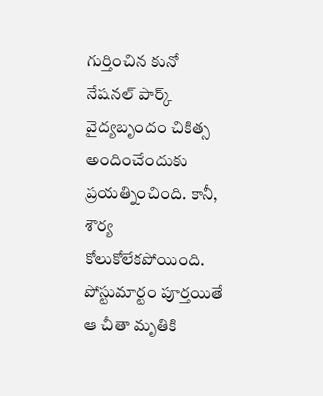గుర్తించిన కునో నేషనల్ పార్క్ వైద్యబృందం చికిత్స అందించేందుకు ప్రయత్నించింది. కానీ, శౌర్య కోలుకోలేకపోయింది. పోస్టుమార్టం పూర్తయితే ఆ చీతా మృతికి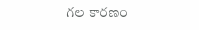గల కారణం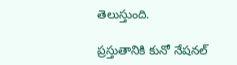తెలుస్తుంది.

ప్రస్తుతానికి కునో నేషనల్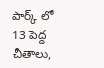పార్క్ లో 13 పెద్ద చీతాలు,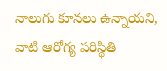నాలుగు కూనలు ఉన్నాయని, వాటి ఆరోగ్య పరిస్థితి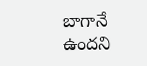బాగానే ఉందని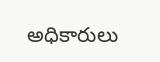అధికారులు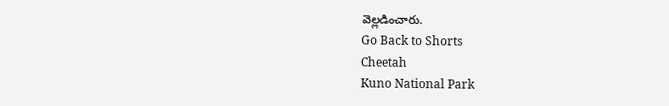వెల్లడించారు.
Go Back to Shorts
Cheetah
Kuno National Park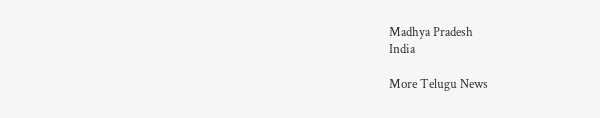Madhya Pradesh
India

More Telugu News